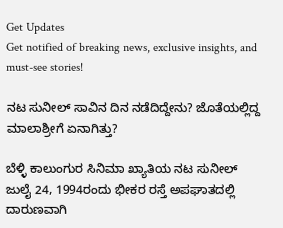Get Updates
Get notified of breaking news, exclusive insights, and must-see stories!

ನಟ ಸುನೀಲ್‌ ಸಾವಿನ ದಿನ ನಡೆದಿದ್ದೇನು? ಜೊತೆಯಲ್ಲಿದ್ದ ಮಾಲಾಶ್ರೀಗೆ ಏನಾಗಿತ್ತು?

ಬೆಳ್ಳಿ ಕಾಲುಂಗುರ ಸಿನಿಮಾ ಖ್ಯಾತಿಯ ನಟ ಸುನೀಲ್‌ ಜುಲೈ 24, 1994ರಂದು ಭೀಕರ ರಸ್ತೆ ಅಪಘಾತದಲ್ಲಿ ದಾರುಣವಾಗಿ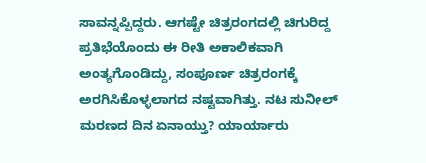ಸಾವನ್ನಪ್ಪಿದ್ದರು. ಆಗಷ್ಟೇ ಚಿತ್ರರಂಗದಲ್ಲಿ ಚಿಗುರಿದ್ದ ಪ್ರತಿಭೆಯೊಂದು ಈ ರೀತಿ ಅಕಾಲಿಕವಾಗಿ ಅಂತ್ಯಗೊಂಡಿದ್ದು, ಸಂಪೂರ್ಣ ಚಿತ್ರರಂಗಕ್ಕೆ ಅರಗಿಸಿಕೊಳ್ಳಲಾಗದ ನಷ್ಟವಾಗಿತ್ತು. ನಟ ಸುನೀಲ್‌ ಮರಣದ ದಿನ ಏನಾಯ್ತು? ಯಾರ್ಯಾರು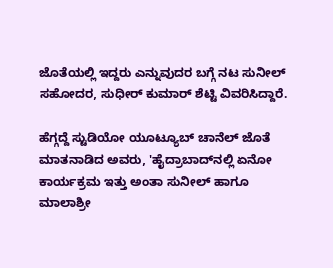ಜೊತೆಯಲ್ಲಿ ಇದ್ದರು ಎನ್ನುವುದರ ಬಗ್ಗೆ ನಟ ಸುನೀಲ್‌ ಸಹೋದರ, ಸುಧೀರ್‌ ಕುಮಾರ್‌ ಶೆಟ್ಟಿ ವಿವರಿಸಿದ್ದಾರೆ.

ಹೆಗ್ಗದ್ದೆ ಸ್ಟುಡಿಯೋ ಯೂಟ್ಯೂಬ್‌ ಚಾನೆಲ್ ಜೊತೆ ಮಾತನಾಡಿದ ಅವರು, 'ಹೈದ್ರಾಬಾದ್‌ನಲ್ಲಿ ಏನೋ ಕಾರ್ಯಕ್ರಮ ಇತ್ತು ಅಂತಾ ಸುನೀಲ್‌ ಹಾಗೂ ಮಾಲಾಶ್ರೀ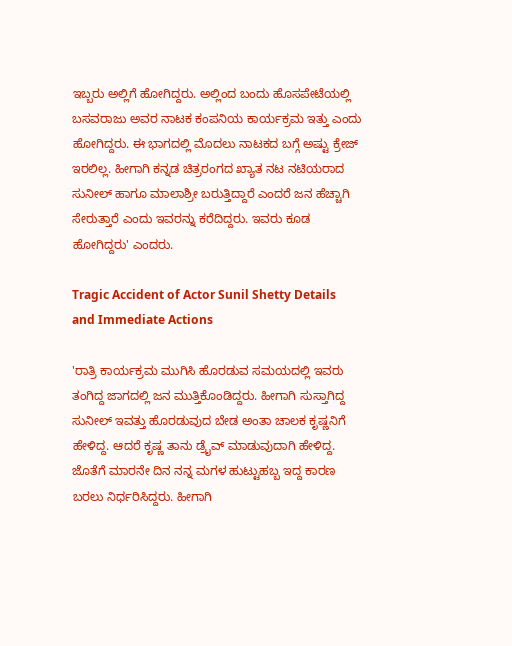ಇಬ್ಬರು ಅಲ್ಲಿಗೆ ಹೋಗಿದ್ದರು. ಅಲ್ಲಿಂದ ಬಂದು ಹೊಸಪೇಟೆಯಲ್ಲಿ ಬಸವರಾಜು ಅವರ ನಾಟಕ ಕಂಪನಿಯ ಕಾರ್ಯಕ್ರಮ ಇತ್ತು ಎಂದು ಹೋಗಿದ್ದರು. ಈ ಭಾಗದಲ್ಲಿ ಮೊದಲು ನಾಟಕದ ಬಗ್ಗೆ ಅಷ್ಟು ಕ್ರೇಜ್‌ ಇರಲಿಲ್ಲ. ಹೀಗಾಗಿ ಕನ್ನಡ ಚಿತ್ರರಂಗದ ಖ್ಯಾತ ನಟ ನಟಿಯರಾದ ಸುನೀಲ್‌ ಹಾಗೂ ಮಾಲಾಶ್ರೀ ಬರುತ್ತಿದ್ದಾರೆ ಎಂದರೆ ಜನ ಹೆಚ್ಚಾಗಿ ಸೇರುತ್ತಾರೆ ಎಂದು ಇವರನ್ನು ಕರೆದಿದ್ದರು. ಇವರು ಕೂಡ ಹೋಗಿದ್ದರು' ಎಂದರು.

Tragic Accident of Actor Sunil Shetty Details and Immediate Actions

'ರಾತ್ರಿ ಕಾರ್ಯಕ್ರಮ ಮುಗಿಸಿ ಹೊರಡುವ ಸಮಯದಲ್ಲಿ ಇವರು ತಂಗಿದ್ದ ಜಾಗದಲ್ಲಿ ಜನ ಮುತ್ತಿಕೊಂಡಿದ್ದರು. ಹೀಗಾಗಿ ಸುಸ್ತಾಗಿದ್ದ ಸುನೀಲ್‌ ಇವತ್ತು ಹೊರಡುವುದ ಬೇಡ ಅಂತಾ ಚಾಲಕ ಕೃಷ್ಣನಿಗೆ ಹೇಳಿದ್ದ. ಆದರೆ ಕೃಷ್ಣ ತಾನು ಡ್ರೈವ್‌ ಮಾಡುವುದಾಗಿ ಹೇಳಿದ್ದ. ಜೊತೆಗೆ ಮಾರನೇ ದಿನ ನನ್ನ ಮಗಳ ಹುಟ್ಟುಹಬ್ಬ ಇದ್ದ ಕಾರಣ ಬರಲು ನಿರ್ಧರಿಸಿದ್ದರು. ಹೀಗಾಗಿ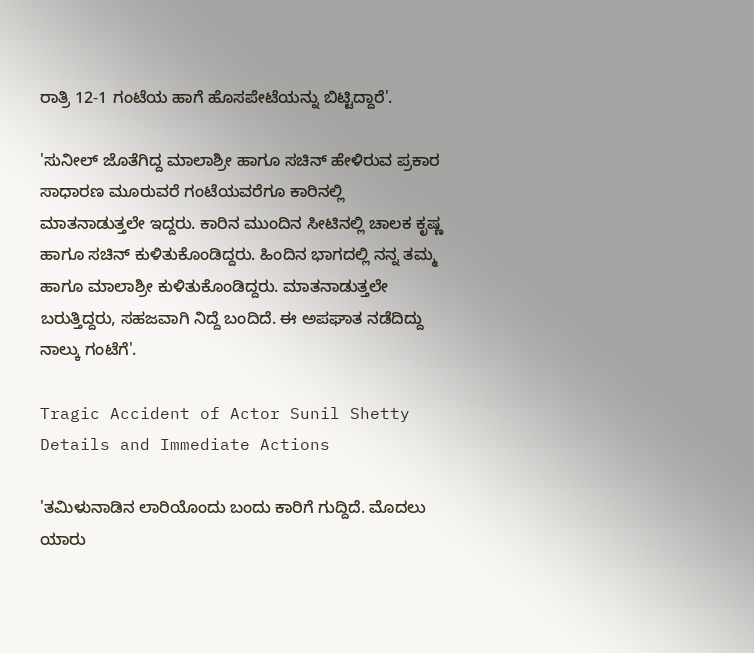ರಾತ್ರಿ 12-1 ಗಂಟೆಯ ಹಾಗೆ ಹೊಸಪೇಟೆಯನ್ನು ಬಿಟ್ಟಿದ್ದಾರೆ'.

'ಸುನೀಲ್‌ ಜೊತೆಗಿದ್ದ ಮಾಲಾಶ್ರೀ ಹಾಗೂ ಸಚಿನ್‌ ಹೇಳಿರುವ ಪ್ರಕಾರ ಸಾಧಾರಣ ಮೂರುವರೆ ಗಂಟೆಯವರೆಗೂ ಕಾರಿನಲ್ಲಿ ಮಾತನಾಡುತ್ತಲೇ ಇದ್ದರು. ಕಾರಿನ ಮುಂದಿನ ಸೀಟಿನಲ್ಲಿ ಚಾಲಕ ಕೃಷ್ಣ ಹಾಗೂ ಸಚಿನ್‌ ಕುಳಿತುಕೊಂಡಿದ್ದರು. ಹಿಂದಿನ ಭಾಗದಲ್ಲಿ ನನ್ನ ತಮ್ಮ ಹಾಗೂ ಮಾಲಾಶ್ರೀ ಕುಳಿತುಕೊಂಡಿದ್ದರು. ಮಾತನಾಡುತ್ತಲೇ ಬರುತ್ತಿದ್ದರು, ಸಹಜವಾಗಿ ನಿದ್ದೆ ಬಂದಿದೆ. ಈ ಅಪಘಾತ ನಡೆದಿದ್ದು ನಾಲ್ಕು ಗಂಟೆಗೆ'.

Tragic Accident of Actor Sunil Shetty Details and Immediate Actions

'ತಮಿಳುನಾಡಿನ ಲಾರಿಯೊಂದು ಬಂದು ಕಾರಿಗೆ ಗುದ್ದಿದೆ. ಮೊದಲು ಯಾರು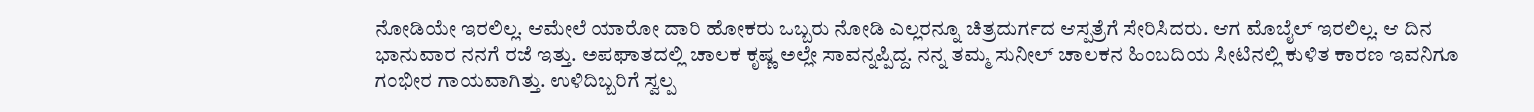ನೋಡಿಯೇ ಇರಲಿಲ್ಲ. ಆಮೇಲೆ ಯಾರೋ ದಾರಿ ಹೋಕರು ಒಬ್ಬರು ನೋಡಿ ಎಲ್ಲರನ್ನೂ ಚಿತ್ರದುರ್ಗದ ಆಸ್ಪತ್ರೆಗೆ ಸೇರಿಸಿದರು. ಆಗ ಮೊಬೈಲ್‌ ಇರಲಿಲ್ಲ. ಆ ದಿನ ಭಾನುವಾರ ನನಗೆ ರಜೆ ಇತ್ತು. ಅಪಘಾತದಲ್ಲಿ ಚಾಲಕ ಕೃಷ್ಣ ಅಲ್ಲೇ ಸಾವನ್ನಪ್ಪಿದ್ದ. ನನ್ನ ತಮ್ಮ ಸುನೀಲ್‌ ಚಾಲಕನ ಹಿಂಬದಿಯ ಸೀಟಿನಲ್ಲಿ ಕುಳಿತ ಕಾರಣ ಇವನಿಗೂ ಗಂಭೀರ ಗಾಯವಾಗಿತ್ತು. ಉಳಿದಿಬ್ಬರಿಗೆ ಸ್ವಲ್ಪ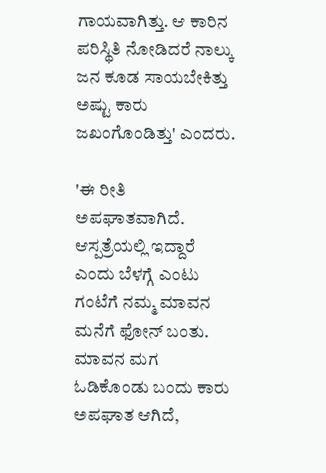ಗಾಯವಾಗಿತ್ತು. ಆ ಕಾರಿನ ಪರಿಸ್ಥಿತಿ ನೋಡಿದರೆ ನಾಲ್ಕು ಜನ ಕೂಡ ಸಾಯಬೇಕಿತ್ತು ಅಷ್ಟು ಕಾರು ಜಖಂಗೊಂಡಿತ್ತು' ಎಂದರು.

'ಈ ರೀತಿ ಅಪಘಾತವಾಗಿದೆ. ಆಸ್ಪತ್ರೆಯಲ್ಲಿ ಇದ್ದಾರೆ ಎಂದು ಬೆಳಗ್ಗೆ ಎಂಟು ಗಂಟೆಗೆ ನಮ್ಮ ಮಾವನ ಮನೆಗೆ ಫೋನ್‌ ಬಂತು. ಮಾವನ ಮಗ ಓಡಿಕೊಂಡು ಬಂದು ಕಾರು ಅಪಘಾತ ಆಗಿದೆ,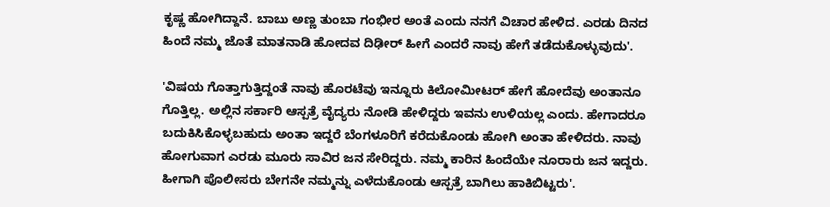ಕೃಷ್ಣ ಹೋಗಿದ್ದಾನೆ. ಬಾಬು ಅಣ್ಣ ತುಂಬಾ ಗಂಭೀರ ಅಂತೆ ಎಂದು ನನಗೆ ವಿಚಾರ ಹೇಳಿದ. ಎರಡು ದಿನದ ಹಿಂದೆ ನಮ್ಮ ಜೊತೆ ಮಾತನಾಡಿ ಹೋದವ ದಿಢೀರ್ ಹೀಗೆ ಎಂದರೆ ನಾವು ಹೇಗೆ ತಡೆದುಕೊಳ್ಳುವುದು'.

'ವಿಷಯ ಗೊತ್ತಾಗುತ್ತಿದ್ದಂತೆ ನಾವು ಹೊರಟೆವು ಇನ್ನೂರು ಕಿಲೋಮೀಟರ್‌ ಹೇಗೆ ಹೋದೆವು ಅಂತಾನೂ ಗೊತ್ತಿಲ್ಲ. ಅಲ್ಲಿನ ಸರ್ಕಾರಿ ಆಸ್ಪತ್ರೆ ವೈದ್ಯರು ನೋಡಿ ಹೇಳಿದ್ದರು ಇವನು ಉಳಿಯಲ್ಲ ಎಂದು. ಹೇಗಾದರೂ ಬದುಕಿಸಿಕೊಳ್ಳಬಹುದು ಅಂತಾ ಇದ್ದರೆ ಬೆಂಗಳೂರಿಗೆ ಕರೆದುಕೊಂಡು ಹೋಗಿ ಅಂತಾ ಹೇಳಿದರು. ನಾವು ಹೋಗುವಾಗ ಎರಡು ಮೂರು ಸಾವಿರ ಜನ ಸೇರಿದ್ದರು. ನಮ್ಮ ಕಾರಿನ ಹಿಂದೆಯೇ ನೂರಾರು ಜನ ಇದ್ದರು. ಹೀಗಾಗಿ ಪೊಲೀಸರು ಬೇಗನೇ ನಮ್ಮನ್ನು ಎಳೆದುಕೊಂಡು ಆಸ್ಪತ್ರೆ ಬಾಗಿಲು ಹಾಕಿಬಿಟ್ಟರು'.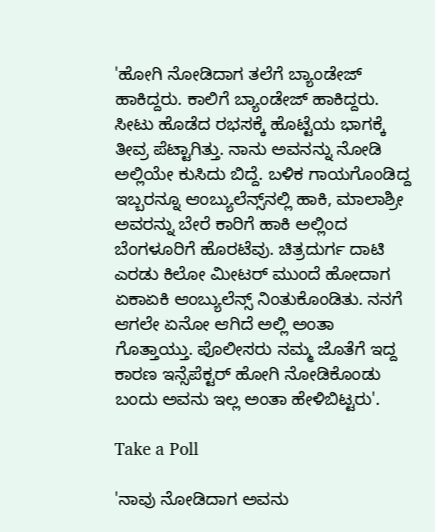'ಹೋಗಿ ನೋಡಿದಾಗ ತಲೆಗೆ ಬ್ಯಾಂಡೇಜ್‌ ಹಾಕಿದ್ದರು. ಕಾಲಿಗೆ ಬ್ಯಾಂಡೇಜ್‌ ಹಾಕಿದ್ದರು. ಸೀಟು ಹೊಡೆದ ರಭಸಕ್ಕೆ ಹೊಟ್ಟೆಯ ಭಾಗಕ್ಕೆ ತೀವ್ರ ಪೆಟ್ಟಾಗಿತ್ತು. ನಾನು ಅವನನ್ನು ನೋಡಿ ಅಲ್ಲಿಯೇ ಕುಸಿದು ಬಿದ್ದೆ. ಬಳಿಕ ಗಾಯಗೊಂಡಿದ್ದ ಇಬ್ಬರನ್ನೂ ಆಂಬ್ಯುಲೆನ್ಸ್‌ನಲ್ಲಿ ಹಾಕಿ, ಮಾಲಾಶ್ರೀ ಅವರನ್ನು ಬೇರೆ ಕಾರಿಗೆ ಹಾಕಿ ಅಲ್ಲಿಂದ ಬೆಂಗಳೂರಿಗೆ ಹೊರಟೆವು. ಚಿತ್ರದುರ್ಗ ದಾಟಿ ಎರಡು ಕಿಲೋ ಮೀಟರ್‌ ಮುಂದೆ ಹೋದಾಗ ಏಕಾಏಕಿ ಆಂಬ್ಯುಲೆನ್ಸ್ ನಿಂತುಕೊಂಡಿತು. ನನಗೆ ಆಗಲೇ ಏನೋ ಆಗಿದೆ ಅಲ್ಲಿ ಅಂತಾ ಗೊತ್ತಾಯ್ತು. ಪೊಲೀಸರು ನಮ್ಮ ಜೊತೆಗೆ ಇದ್ದ ಕಾರಣ ಇನ್ಸೆಪೆಕ್ಟರ್‌ ಹೋಗಿ ನೋಡಿಕೊಂಡು ಬಂದು ಅವನು ಇಲ್ಲ ಅಂತಾ ಹೇಳಿಬಿಟ್ಟರು'.

Take a Poll

'ನಾವು ನೋಡಿದಾಗ ಅವನು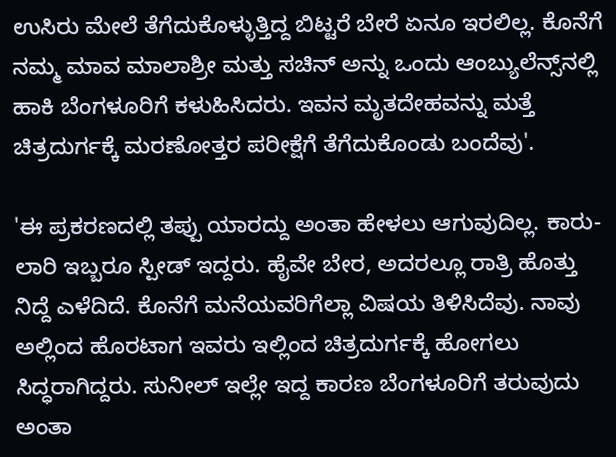ಉಸಿರು ಮೇಲೆ ತೆಗೆದುಕೊಳ್ಳುತ್ತಿದ್ದ ಬಿಟ್ಟರೆ ಬೇರೆ ಏನೂ ಇರಲಿಲ್ಲ. ಕೊನೆಗೆ ನಮ್ಮ ಮಾವ ಮಾಲಾಶ್ರೀ ಮತ್ತು ಸಚಿನ್‌ ಅನ್ನು ಒಂದು ಆಂಬ್ಯುಲೆನ್ಸ್‌ನಲ್ಲಿ ಹಾಕಿ ಬೆಂಗಳೂರಿಗೆ ಕಳುಹಿಸಿದರು. ಇವನ ಮೃತದೇಹವನ್ನು ಮತ್ತೆ ಚಿತ್ರದುರ್ಗಕ್ಕೆ ಮರಣೋತ್ತರ ಪರೀಕ್ಷೆಗೆ ತೆಗೆದುಕೊಂಡು ಬಂದೆವು'.

'ಈ ಪ್ರಕರಣದಲ್ಲಿ ತಪ್ಪು ಯಾರದ್ದು ಅಂತಾ ಹೇಳಲು ಆಗುವುದಿಲ್ಲ. ಕಾರು-ಲಾರಿ ಇಬ್ಬರೂ ಸ್ಪೀಡ್‌ ಇದ್ದರು. ಹೈವೇ ಬೇರ, ಅದರಲ್ಲೂ ರಾತ್ರಿ ಹೊತ್ತು ನಿದ್ದೆ ಎಳೆದಿದೆ. ಕೊನೆಗೆ ಮನೆಯವರಿಗೆಲ್ಲಾ ವಿಷಯ ತಿಳಿಸಿದೆವು. ನಾವು ಅಲ್ಲಿಂದ ಹೊರಟಾಗ ಇವರು ಇಲ್ಲಿಂದ ಚಿತ್ರದುರ್ಗಕ್ಕೆ ಹೋಗಲು ಸಿದ್ಧರಾಗಿದ್ದರು. ಸುನೀಲ್‌ ಇಲ್ಲೇ ಇದ್ದ ಕಾರಣ ಬೆಂಗಳೂರಿಗೆ ತರುವುದು ಅಂತಾ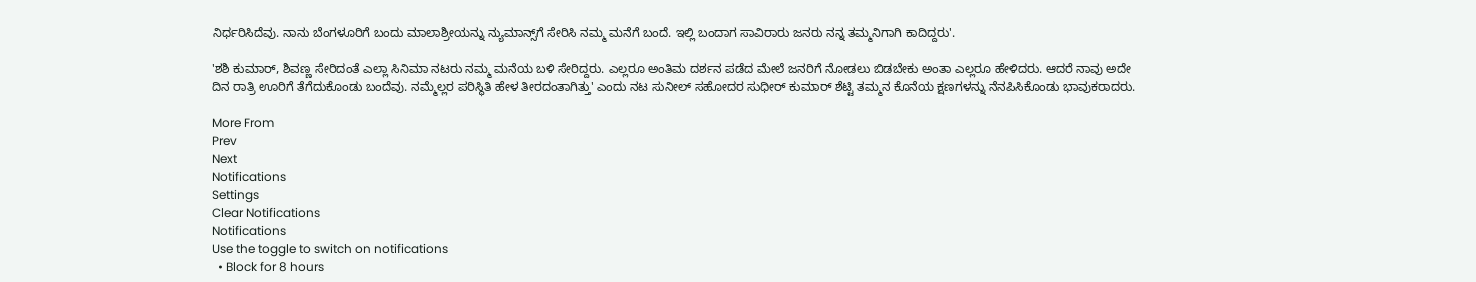ನಿರ್ಧರಿಸಿದೆವು. ನಾನು ಬೆಂಗಳೂರಿಗೆ ಬಂದು ಮಾಲಾಶ್ರೀಯನ್ನು ನ್ಯುಮಾನ್ಸ್‌ಗೆ ಸೇರಿಸಿ ನಮ್ಮ ಮನೆಗೆ ಬಂದೆ. ಇಲ್ಲಿ ಬಂದಾಗ ಸಾವಿರಾರು ಜನರು ನನ್ನ ತಮ್ಮನಿಗಾಗಿ ಕಾದಿದ್ದರು'.

'ಶಶಿ ಕುಮಾರ್‌, ಶಿವಣ್ಣ ಸೇರಿದಂತೆ ಎಲ್ಲಾ ಸಿನಿಮಾ ನಟರು ನಮ್ಮ ಮನೆಯ ಬಳಿ ಸೇರಿದ್ದರು. ಎಲ್ಲರೂ ಅಂತಿಮ ದರ್ಶನ ಪಡೆದ ಮೇಲೆ ಜನರಿಗೆ ನೋಡಲು ಬಿಡಬೇಕು ಅಂತಾ ಎಲ್ಲರೂ ಹೇಳಿದರು. ಆದರೆ ನಾವು ಅದೇ ದಿನ ರಾತ್ರಿ ಊರಿಗೆ ತೆಗೆದುಕೊಂಡು ಬಂದೆವು. ನಮ್ಮೆಲ್ಲರ ಪರಿಸ್ಥಿತಿ ಹೇಳ ತೀರದಂತಾಗಿತ್ತು' ಎಂದು ನಟ ಸುನೀಲ್‌ ಸಹೋದರ ಸುಧೀರ್‌ ಕುಮಾರ್‌ ಶೆಟ್ಟಿ ತಮ್ಮನ ಕೊನೆಯ ಕ್ಷಣಗಳನ್ನು ನೆನಪಿಸಿಕೊಂಡು ಭಾವುಕರಾದರು.

More From
Prev
Next
Notifications
Settings
Clear Notifications
Notifications
Use the toggle to switch on notifications
  • Block for 8 hours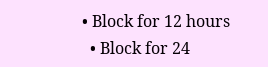• Block for 12 hours
  • Block for 24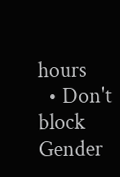hours
  • Don't block
Gender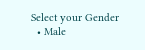Select your Gender
  • Male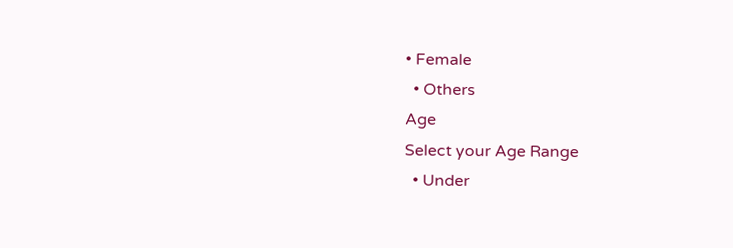• Female
  • Others
Age
Select your Age Range
  • Under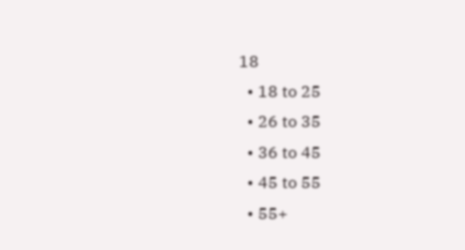18
  • 18 to 25
  • 26 to 35
  • 36 to 45
  • 45 to 55
  • 55+